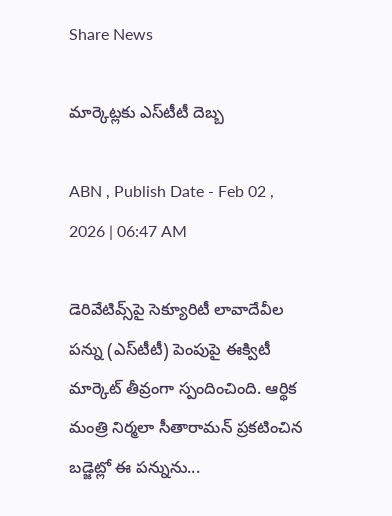Share News

మార్కెట్లకు ఎస్‌టీటీ దెబ్బ

ABN , Publish Date - Feb 02 , 2026 | 06:47 AM

డెరివేటివ్స్‌పై సెక్యూరిటీ లావాదేవీల పన్ను (ఎస్‌టీటీ) పెంపుపై ఈక్విటీ మార్కెట్‌ తీవ్రంగా స్పందించింది. ఆర్థిక మంత్రి నిర్మలా సీతారామన్‌ ప్రకటించిన బడ్జెట్లో ఈ పన్నును...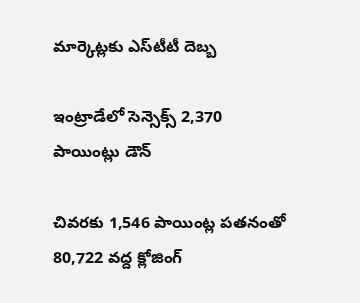మార్కెట్లకు ఎస్‌టీటీ దెబ్బ

ఇంట్రాడేలో సెన్సెక్స్‌ 2,370 పాయింట్లు డౌన్‌

చివరకు 1,546 పాయింట్ల పతనంతో 80,722 వద్ద క్లోజింగ్‌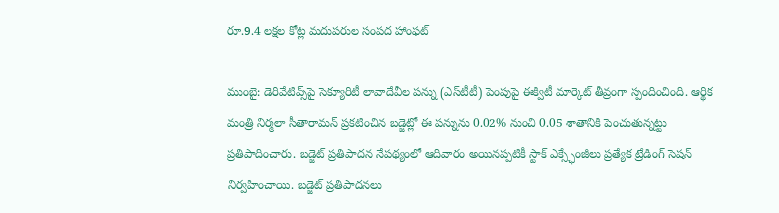రూ.9.4 లక్షల కోట్ల మదుపరుల సంపద హాంఫట్‌

ముంబై: డెరివేటివ్స్‌పై సెక్యూరిటీ లావాదేవీల పన్ను (ఎస్‌టీటీ) పెంపుపై ఈక్విటీ మార్కెట్‌ తీవ్రంగా స్పందించింది. ఆర్థిక మంత్రి నిర్మలా సీతారామన్‌ ప్రకటించిన బడ్జెట్లో ఈ పన్నును 0.02% నుంచి 0.05 శాతానికి పెంచుతున్నట్టు ప్రతిపాదించారు. బడ్జెట్‌ ప్రతిపాదన నేపథ్యంలో ఆదివారం అయినప్పటికీ స్టాక్‌ ఎక్స్ఛేంజీలు ప్రత్యేక ట్రేడింగ్‌ సెషన్‌ నిర్వహించాయి. బడ్జెట్‌ ప్రతిపాదనలు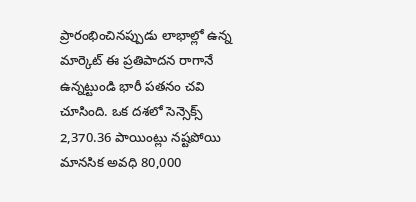ప్రారంభించినప్పుడు లాభాల్లో ఉన్న మార్కెట్‌ ఈ ప్రతిపాదన రాగానే ఉన్నట్టుండి భారీ పతనం చవి చూసింది. ఒక దశలో సెన్సెక్స్‌ 2,370.36 పాయింట్లు నష్టపోయి మానసిక అవధి 80,000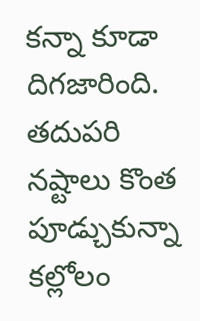కన్నా కూడా దిగజారింది. తదుపరి నష్టాలు కొంత పూడ్చుకున్నా కల్లోలం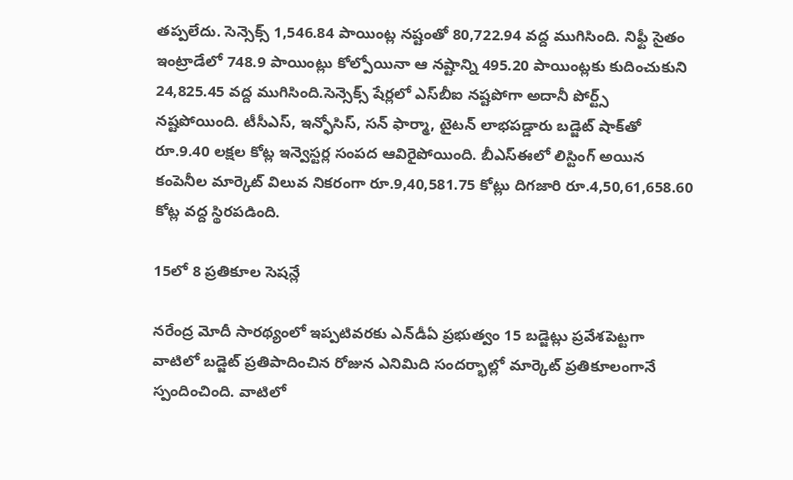తప్పలేదు. సెన్సెక్స్‌ 1,546.84 పాయింట్ల నష్టంతో 80,722.94 వద్ద ముగిసింది. నిఫ్టీ సైతం ఇంట్రాడేలో 748.9 పాయింట్లు కోల్పోయినా ఆ నష్టాన్ని 495.20 పాయింట్లకు కుదించుకుని 24,825.45 వద్ద ముగిసింది.సెన్సెక్స్‌ షేర్లలో ఎస్‌బీఐ నష్టపోగా అదానీ పోర్ట్స్‌ నష్టపోయింది. టీసీఎస్‌, ఇన్ఫోసిస్‌, సన్‌ ఫార్మా, టైటన్‌ లాభపడ్డారు బడ్జెట్‌ షాక్‌తో రూ.9.40 లక్షల కోట్ల ఇన్వెస్టర్ల సంపద ఆవిరైపోయింది. బీఎస్‌ఈలో లిస్టింగ్‌ అయిన కంపెనీల మార్కెట్‌ విలువ నికరంగా రూ.9,40,581.75 కోట్లు దిగజారి రూ.4,50,61,658.60 కోట్ల వద్ద స్థిరపడింది.

15లో 8 ప్రతికూల సెషన్లే

నరేంద్ర మోదీ సారథ్యంలో ఇప్పటివరకు ఎన్‌డీఏ ప్రభుత్వం 15 బడ్జెట్లు ప్రవేశపెట్టగా వాటిలో బడ్జెట్‌ ప్రతిపాదించిన రోజున ఎనిమిది సందర్భాల్లో మార్కెట్‌ ప్రతికూలంగానే స్పందించింది. వాటిలో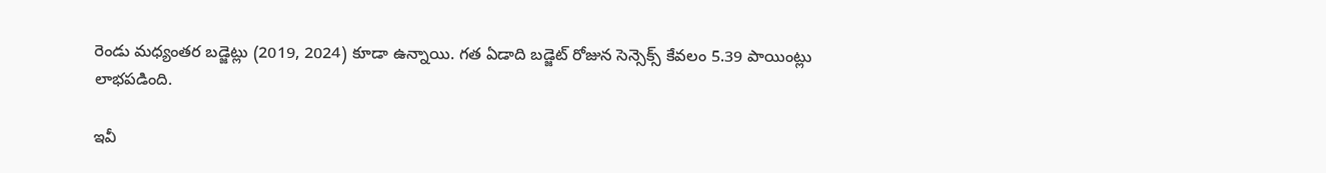రెండు మధ్యంతర బడ్జెట్లు (2019, 2024) కూడా ఉన్నాయి. గత ఏడాది బడ్జెట్‌ రోజున సెన్సెక్స్‌ కేవలం 5.39 పాయింట్లు లాభపడింది.

ఇవీ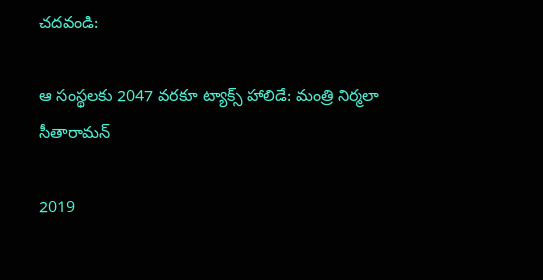చదవండి:

ఆ సంస్థలకు 2047 వరకూ ట్యాక్స్ హాలిడే: మంత్రి నిర్మలా సీతారామన్

2019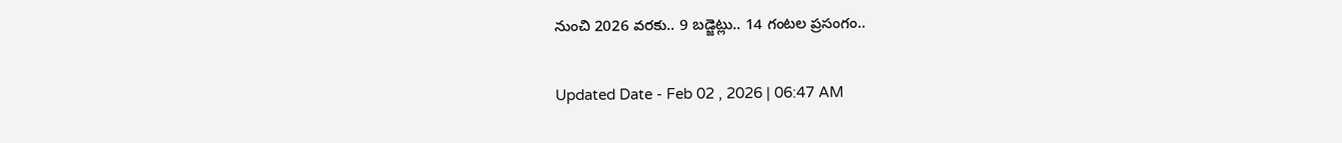నుంచి 2026 వరకు.. 9 బడ్జెట్లు.. 14 గంటల ప్రసంగం..

Updated Date - Feb 02 , 2026 | 06:47 AM